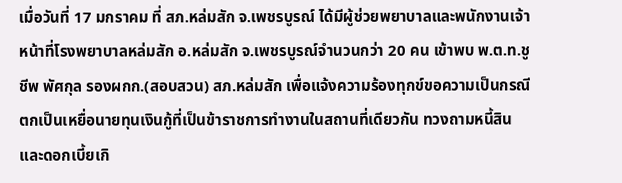เมื่อวันที่ 17 มกราคม ที่ สภ.หล่มสัก จ.เพชรบูรณ์ ได้มีผู้ช่วยพยาบาลและพนักงานเจ้าหน้าที่โรงพยาบาลหล่มสัก อ.หล่มสัก จ.เพชรบูรณ์จำนวนกว่า 20 คน เข้าพบ พ.ต.ท.ชูชีพ พัศกุล รองผกก.(สอบสวน) สภ.หล่มสัก เพื่อแจ้งความร้องทุกข์ขอความเป็นกรณีตกเป็นเหยื่อนายทุนเงินกู้ที่เป็นข้าราชการทำงานในสถานที่เดียวกัน ทวงถามหนี้สินและดอกเบี้ยเกิ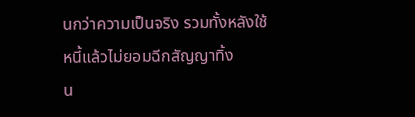นกว่าความเป็นจริง รวมทั้งหลังใช้หนี้แล้วไม่ยอมฉีกสัญญาทิ้ง
น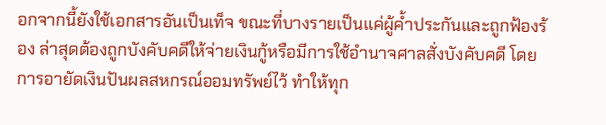อกจากนี้ยังใช้เอกสารอันเป็นเท็จ ขณะที่บางรายเป็นแค่ผู้ค้ำประกันและถูกฟ้องร้อง ล่าสุดต้องถูกบังคับคดีให้จ่ายเงินกู้หรือมีการใช้อำนาจศาลสั่งบังคับคดี โดยการอายัดเงินปันผลสหกรณ์ออมทรัพย์ไว้ ทำให้ทุก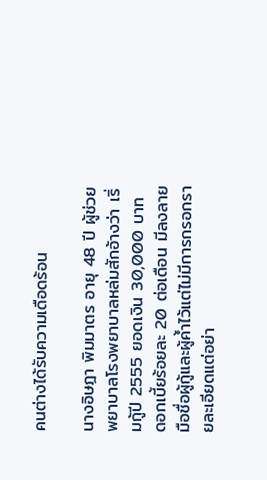คนต่างได้รับความเดือดร้อน

นางอิษฎา พิมมาตร อายุ 48 ปี ผู้ช่วยพยาบาลโรงพยาบาลหล่มสักอ้างว่า เริ่มกู้ปี 2555 ยอดเงิน 30,000 บาท ดอกเบี้ยร้อยละ 20 ต่อเดือน มีลงลายมือชื่อผู้กู้และผู้ค้ำไว้แต่ไม่มีการกรอกรายละเอียดแต่อย่า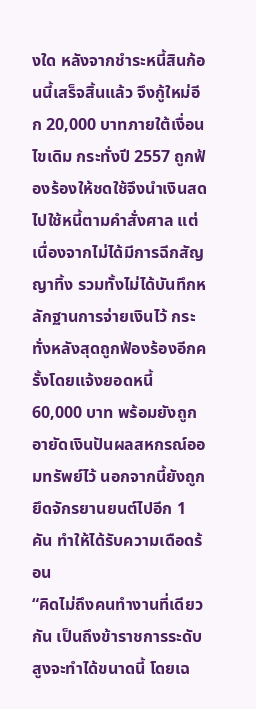งใด หลังจากชำระหนี้สินก้อนนี้เสร็จสิ้นแล้ว จึงกู้ใหม่อีก 20,000 บาทภายใต้เงื่อนไขเดิม กระทั่งปี 2557 ถูกฟ้องร้องให้ชดใช้จึงนำเงินสดไปใช้หนี้ตามคำสั่งศาล แต่เนื่องจากไม่ได้มีการฉีกสัญญาทิ้ง รวมทั้งไม่ได้บันทึกหลักฐานการจ่ายเงินไว้ กระทั่งหลังสุดถูกฟ้องร้องอีกครั้งโดยแจ้งยอดหนี้ 60,000 บาท พร้อมยังถูกอายัดเงินปันผลสหกรณ์ออมทรัพย์ไว้ นอกจากนี้ยังถูกยึดจักรยานยนต์ไปอีก 1 คัน ทำให้ได้รับความเดือดร้อน
“คิดไม่ถึงคนทำงานที่เดียวกัน เป็นถึงข้าราชการระดับสูงจะทำได้ขนาดนี้ โดยเฉ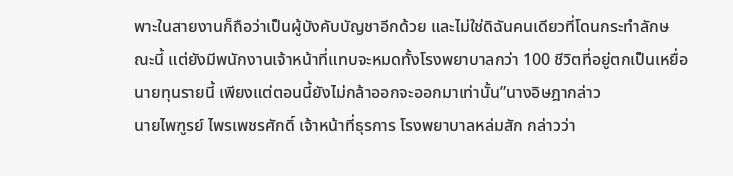พาะในสายงานก็ถือว่าเป็นผู้บังคับบัญชาอีกด้วย และไม่ใช่ดิฉันคนเดียวที่โดนกระทำลักษณะนี้ แต่ยังมีพนักงานเจ้าหน้าที่แทบจะหมดทั้งโรงพยาบาลกว่า 100 ชีวิตที่อยู่ตกเป็นเหยื่อนายทุนรายนี้ เพียงแต่ตอนนี้ยังไม่กล้าออกจะออกมาเท่านั้น”นางอิษฎากล่าว
นายไพฑูรย์ ไพรเพชรศักดิ์ เจ้าหน้าที่ธุรการ โรงพยาบาลหล่มสัก กล่าวว่า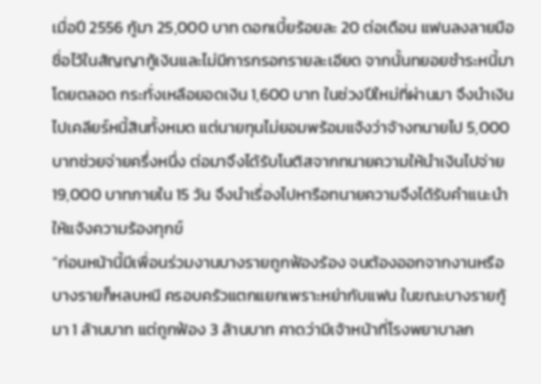เมื่อปี 2556 กู้มา 25,000 บาท ดอกเบี้ยร้อยละ 20 ต่อเดือน แฟนลงลายมือชื่อไว้ในสัญญากู้เงินและไม่มีการกรอกรายละเอียด จากนั้นทยอยชำระหนี้มาโดยตลอด กระทั่งเหลือยอดเงิน 1,600 บาท ในช่วงปีใหม่ที่ผ่านมา จึงนำเงินไปเคลียร์หนี้สินทั้งหมด แต่นายทุนไม่ยอมพร้อมแจ้งว่าจ้างทนายไป 5,000 บาทช่วยจ่ายครึ่งหนึ่ง ต่อมาจึงได้รับโนติสจากทนายความให้นำเงินไปจ่าย 19,000 บาทภายใน 15 วัน จึงนำเรื่องไปหารือทนายความจึงได้รับคำแนะนำให้แจ้งความร้องทุกข์
“ก่อนหน้านี้มีเพื่อนร่วมงานบางรายถูกฟ้องร้อง จนต้องออกจากงานหรือบางรายก็หลบหนี ครอบครัวแตกแยกเพราะหย่ากับแฟน ในขณะบางรายกู้มา 1 ล้านบาท แต่ถูกฟ้อง 3 ล้านบาท คาดว่ามีเจ้าหน้าที่โรงพยาบาลก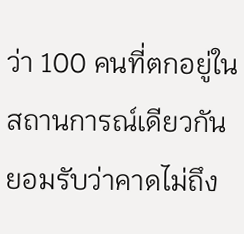ว่า 100 คนที่ตกอยู่ในสถานการณ์เดียวกัน ยอมรับว่าคาดไม่ถึง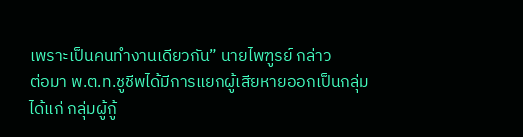เพราะเป็นคนทำงานเดียวกัน” นายไพฑูรย์ กล่าว
ต่อมา พ.ต.ท.ชูชีพได้มีการแยกผู้เสียหายออกเป็นกลุ่มได้แก่ กลุ่มผู้กู้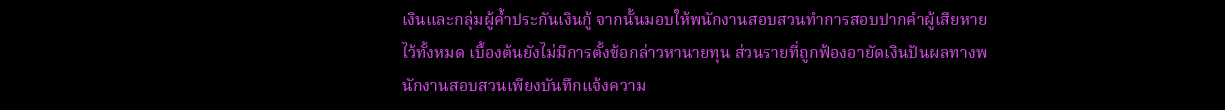เงินและกลุ่มผู้ค้ำประกันเงินกู้ จากนั้นมอบให้พนักงานสอบสวนทำการสอบปากคำผู้เสียหายไว้ทั้งหมด เบื้องต้นยังไม่มีการตั้งข้อกล่าวหานายทุน ส่วนรายที่ถูกฟ้องอายัดเงินปันผลทางพนักงานสอบสวนเพียงบันทึกแจ้งความ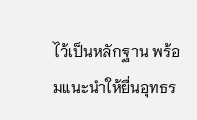ไว้เป็นหลักฐาน พร้อมแนะนำให้ยื่นอุทธร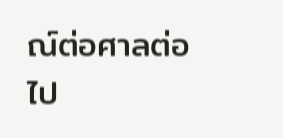ณ์ต่อศาลต่อไป